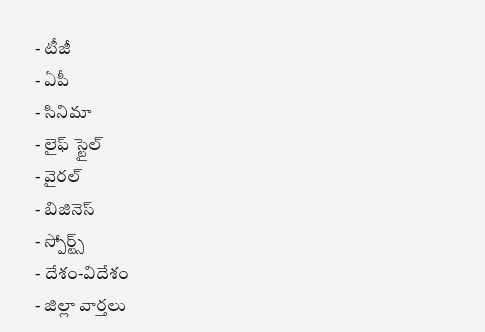- టీజీ
- ఏపీ
- సినిమా
- లైఫ్ స్టైల్
- వైరల్
- బిజినెస్
- స్పోర్ట్స్
- దేశం-విదేశం
- జిల్లా వార్తలు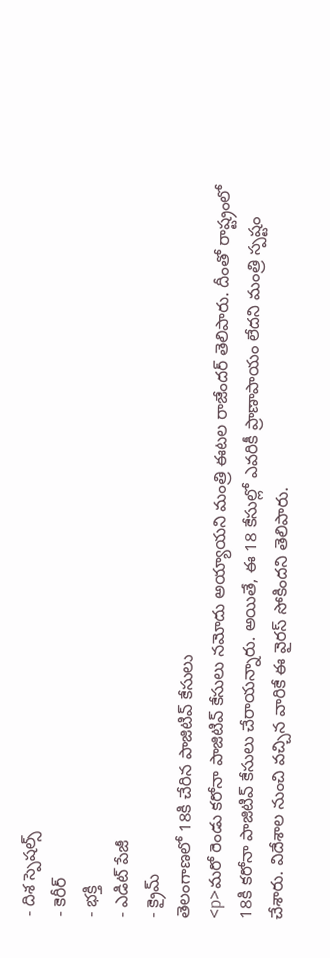- దిశ స్పెషల్స్
- కెరీర్
- భక్తి
- ఎడిట్ పేజీ
- క్రైమ్
తెలంగాణలో 18కి చేరిన పాజిటివ్ కేసులు
<p>మరో రెండు కరోనా పాజిటివ్ కేసులు నమోదు అయ్యాయని మంత్రి ఈటల రాజేందర్ తెలిపారు. దీంతో రాష్ట్రంలో 18కి కరోనా పాజిటివ్ కేసులు చేరాయన్నారు. అయితే, ఈ 18 కేసుల్లో ఎవరికీ ప్రాణాపాయం లేదని మంత్రి స్పష్టం చేశారు. విదేశాల నుంచి వచ్చిన వారికే ఈ వైరస్ సోకిందని తెలిపారు.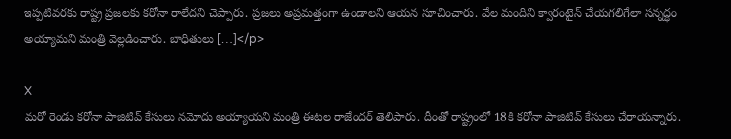ఇప్పటివరకు రాష్ట్ర ప్రజలకు కరోనా రాలేదని చెప్పారు. ప్రజలు అప్రమత్తంగా ఉండాలని ఆయన సూచించారు. వేల మందిని క్వారంటైన్ చేయగలిగేలా సన్నద్ధం అయ్యామని మంత్రి వెల్లడించారు. బాధితులు […]</p>

X
మరో రెండు కరోనా పాజిటివ్ కేసులు నమోదు అయ్యాయని మంత్రి ఈటల రాజేందర్ తెలిపారు. దీంతో రాష్ట్రంలో 18కి కరోనా పాజిటివ్ కేసులు చేరాయన్నారు.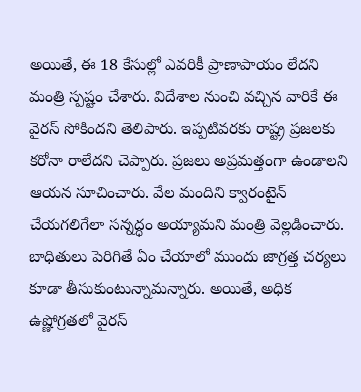అయితే, ఈ 18 కేసుల్లో ఎవరికీ ప్రాణాపాయం లేదని మంత్రి స్పష్టం చేశారు. విదేశాల నుంచి వచ్చిన వారికే ఈ వైరస్ సోకిందని తెలిపారు. ఇప్పటివరకు రాష్ట్ర ప్రజలకు కరోనా రాలేదని చెప్పారు. ప్రజలు అప్రమత్తంగా ఉండాలని ఆయన సూచించారు. వేల మందిని క్వారంటైన్ చేయగలిగేలా సన్నద్ధం అయ్యామని మంత్రి వెల్లడించారు. బాధితులు పెరిగితే ఏం చేయాలో ముందు జాగ్రత్త చర్యలు కూడా తీసుకుంటున్నామన్నారు. అయితే, అధిక ఉష్ణోగ్రతలో వైరస్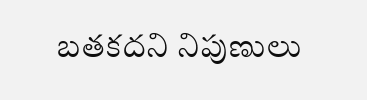బతకదని నిపుణులు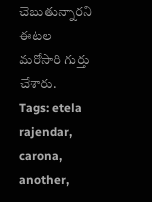చెబుతున్నారని ఈటల మరోసారి గుర్తు చేశారు.
Tags: etela rajendar, carona, another,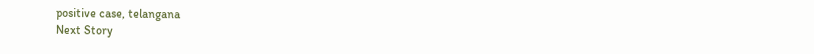positive case, telangana
Next Story